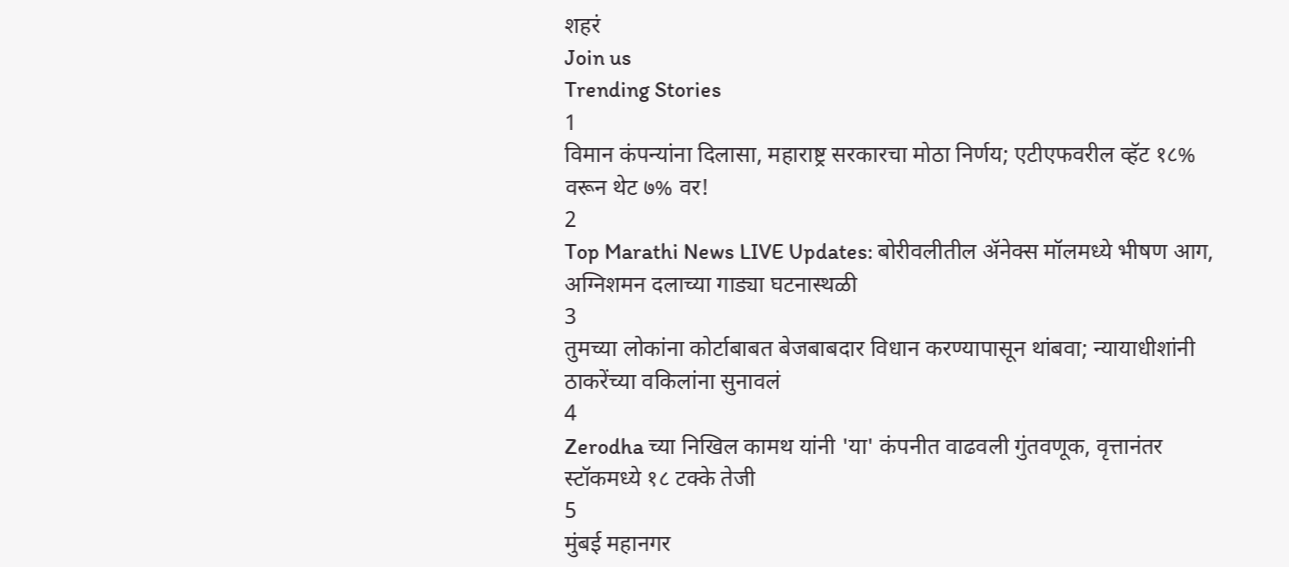शहरं
Join us
Trending Stories
1
विमान कंपन्यांना दिलासा, महाराष्ट्र सरकारचा मोठा निर्णय; एटीएफवरील व्हॅट १८% वरून थेट ७% वर!
2
Top Marathi News LIVE Updates: बोरीवलीतील ॲनेक्स मॉलमध्ये भीषण आग, अग्निशमन दलाच्या गाड्या घटनास्थळी
3
तुमच्या लोकांना कोर्टाबाबत बेजबाबदार विधान करण्यापासून थांबवा; न्यायाधीशांनी ठाकरेंच्या वकिलांना सुनावलं
4
Zerodha च्या निखिल कामथ यांनी 'या' कंपनीत वाढवली गुंतवणूक, वृत्तानंतर स्टॉकमध्ये १८ टक्के तेजी
5
मुंबई महानगर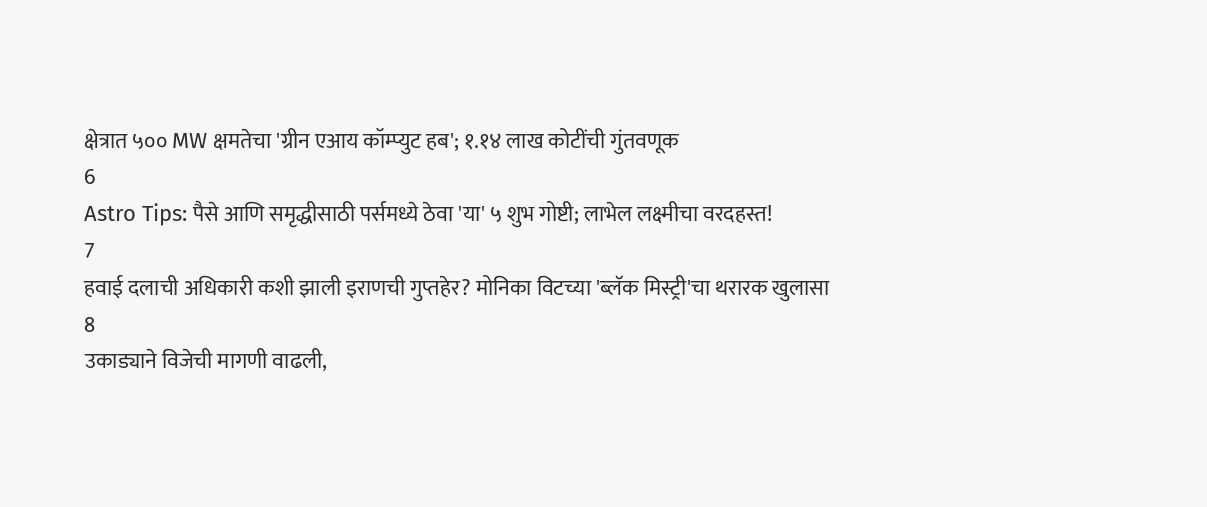क्षेत्रात ५०० MW क्षमतेचा 'ग्रीन एआय कॉम्प्युट हब'; १.१४ लाख कोटींची गुंतवणूक
6
Astro Tips: पैसे आणि समृद्धीसाठी पर्समध्ये ठेवा 'या' ५ शुभ गोष्टी; लाभेल लक्ष्मीचा वरदहस्त!
7
हवाई दलाची अधिकारी कशी झाली इराणची गुप्तहेर? मोनिका विटच्या 'ब्लॅक मिस्ट्री'चा थरारक खुलासा
8
उकाड्याने विजेची मागणी वाढली,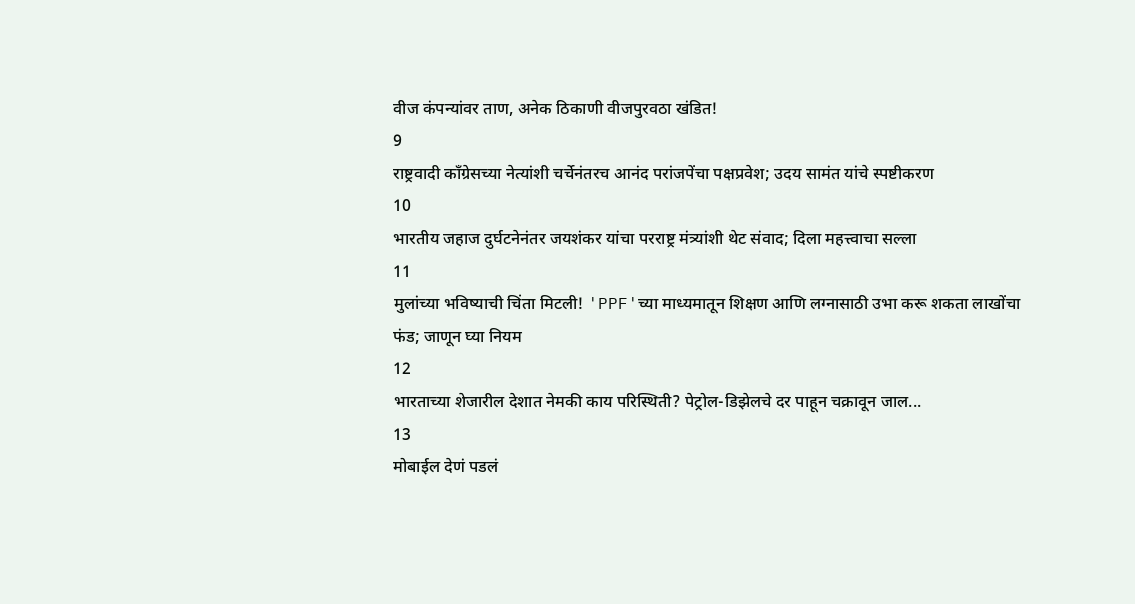वीज कंपन्यांवर ताण, अनेक ठिकाणी वीजपुरवठा खंडित!
9
राष्ट्रवादी काँग्रेसच्या नेत्यांशी चर्चेनंतरच आनंद परांजपेंचा पक्षप्रवेश; उदय सामंत यांचे स्पष्टीकरण
10
भारतीय जहाज दुर्घटनेनंतर जयशंकर यांचा परराष्ट्र मंत्र्यांशी थेट संवाद; दिला महत्त्वाचा सल्ला
11
मुलांच्या भविष्याची चिंता मिटली! 'PPF'च्या माध्यमातून शिक्षण आणि लग्नासाठी उभा करू शकता लाखोंचा फंड; जाणून घ्या नियम
12
भारताच्या शेजारील देशात नेमकी काय परिस्थिती? पेट्रोल-डिझेलचे दर पाहून चक्रावून जाल...
13
मोबाईल देणं पडलं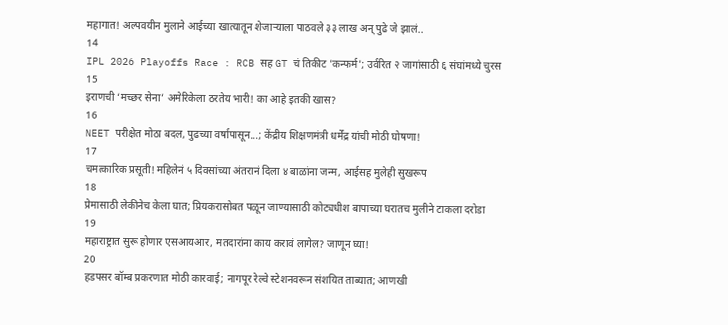महागात! अल्पवयीन मुलाने आईच्या खात्यातून शेजाऱ्याला पाठवले ३३ लाख अन् पुढे जे झालं..
14
IPL 2026 Playoffs Race : RCB सह GT चं तिकीट 'कन्फर्म'; उर्वरित २ जागांसाठी ६ संघांमध्ये चुरस
15
इराणची ‘मच्छर सेना’ अमेरिकेला ठरतेय भारी! का आहे इतकी खास?
16
NEET परीक्षेत मोठा बदल, पुढच्या वर्षापासून...; केंद्रीय शिक्षणमंत्री धर्मेंद्र यांची मोठी घोषणा!
17
चमत्कारिक प्रसूती! महिलेनं ५ दिवसांच्या अंतरानं दिला ४ बाळांना जन्म, आईसह मुलेही सुखरूप
18
प्रेमासाठी लेकीनेच केला घात; प्रियकरासोबत पळून जाण्यासाठी कोट्यधीश बापाच्या घरातच मुलीने टाकला दरोडा
19
महाराष्ट्रात सुरू होणार एसआयआर, मतदारांना काय करावं लागेल? जाणून घ्या!
20
हडपसर बॉम्ब प्रकरणात मोठी कारवाई; नागपूर रेल्वे स्टेशनवरून संशयित ताब्यात; आणखी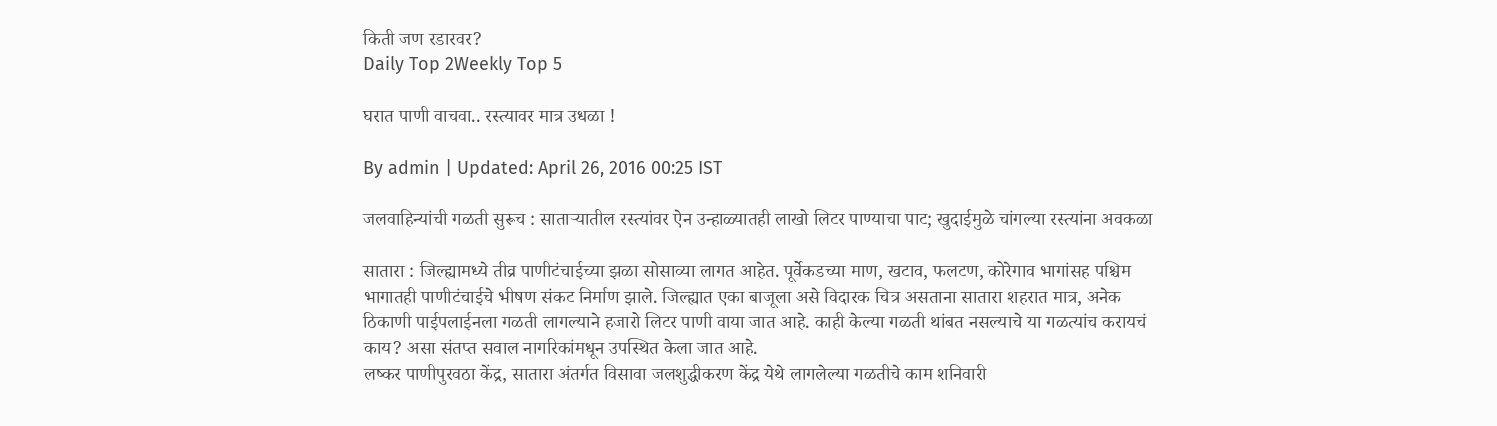किती जण रडारवर?
Daily Top 2Weekly Top 5

घरात पाणी वाचवा.. रस्त्यावर मात्र उधळा !

By admin | Updated: April 26, 2016 00:25 IST

जलवाहिन्यांची गळती सुरूच : साताऱ्यातील रस्त्यांवर ऐन उन्हाळ्यातही लाखो लिटर पाण्याचा पाट; खुदाईमुळे चांगल्या रस्त्यांना अवकळा

सातारा : जिल्ह्यामध्ये तीव्र पाणीटंचाईच्या झळा सोसाव्या लागत आहेत. पूर्वेकडच्या माण, खटाव, फलटण, कोरेगाव भागांसह पश्चिम भागातही पाणीटंचाईचे भीषण संकट निर्माण झाले. जिल्ह्यात एका बाजूला असे विदारक चित्र असताना सातारा शहरात मात्र, अनेक ठिकाणी पाईपलाईनला गळती लागल्याने हजारो लिटर पाणी वाया जात आहे. काही केल्या गळती थांबत नसल्याचे या गळत्यांच करायचं काय? असा संतप्त सवाल नागरिकांमधून उपस्थित केला जात आहे.
लष्कर पाणीपुरवठा केंद्र, सातारा अंतर्गत विसावा जलशुद्धीकरण केंद्र येथे लागलेल्या गळतीचे काम शनिवारी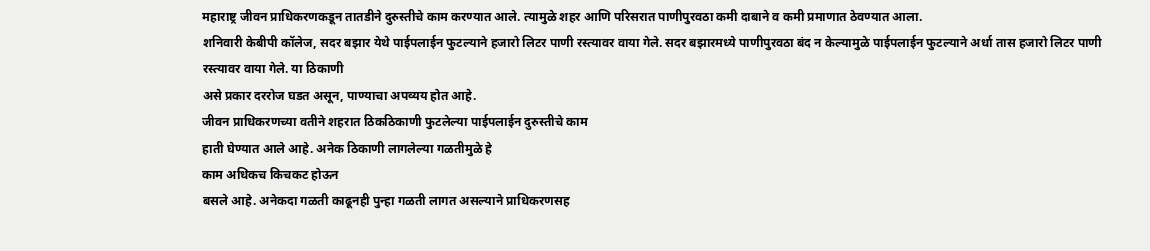महाराष्ट्र जीवन प्राधिकरणकडून तातडीने दुरुस्तीचे काम करण्यात आले. त्यामुळे शहर आणि परिसरात पाणीपुरवठा कमी दाबाने व कमी प्रमाणात ठेवण्यात आला.
शनिवारी केबीपी कॉलेज, सदर बझार येथे पाईपलाईन फुटल्याने हजारो लिटर पाणी रस्त्यावर वाया गेले. सदर बझारमध्ये पाणीपुरवठा बंद न केल्यामुळे पाईपलाईन फुटल्याने अर्धा तास हजारो लिटर पाणी
रस्त्यावर वाया गेले. या ठिकाणी
असे प्रकार दररोज घडत असून, पाण्याचा अपव्यय होत आहे.
जीवन प्राधिकरणच्या वतीने शहरात ठिकठिकाणी फुटलेल्या पाईपलाईन दुरुस्तीचे काम
हाती घेण्यात आले आहे. अनेक ठिकाणी लागलेल्या गळतीमुळे हे
काम अधिकच किचकट होऊन
बसले आहे. अनेकदा गळती काढूनही पुन्हा गळती लागत असल्याने प्राधिकरणसह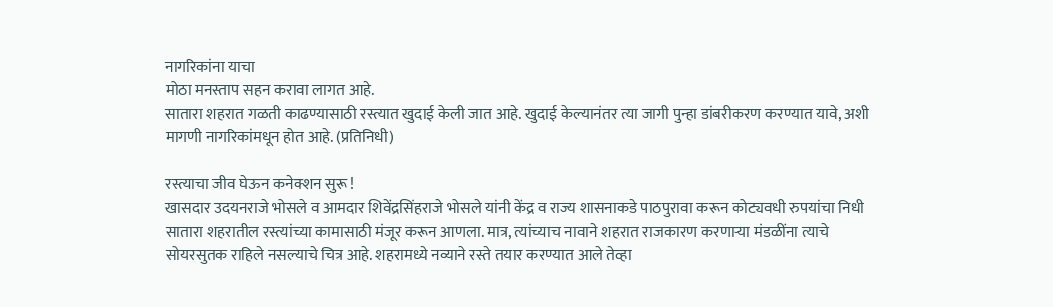नागरिकांना याचा
मोठा मनस्ताप सहन करावा लागत आहे.
सातारा शहरात गळती काढण्यासाठी रस्त्यात खुदाई केली जात आहे. खुदाई केल्यानंतर त्या जागी पुन्हा डांबरीकरण करण्यात यावे, अशी मागणी नागरिकांमधून होत आहे. (प्रतिनिधी)

रस्त्याचा जीव घेऊन कनेक्शन सुरू !
खासदार उदयनराजे भोसले व आमदार शिवेंद्रसिंहराजे भोसले यांनी केंद्र व राज्य शासनाकडे पाठपुरावा करून कोट्यवधी रुपयांचा निधी सातारा शहरातील रस्त्यांच्या कामासाठी मंजूर करून आणला. मात्र, त्यांच्याच नावाने शहरात राजकारण करणाऱ्या मंडळींना त्याचे सोयरसुतक राहिले नसल्याचे चित्र आहे. शहरामध्ये नव्याने रस्ते तयार करण्यात आले तेव्हा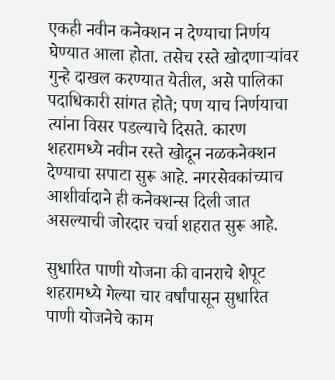एकही नवीन कनेक्शन न देण्याचा निर्णय घेण्यात आला होता. तसेच रस्ते खोदणाऱ्यांवर गुन्हे दाखल करण्यात येतील, असे पालिका पदाधिकारी सांगत होते; पण याच निर्णयाचा त्यांना विसर पडल्याचे दिसते. कारण शहरामध्ये नवीन रस्ते खोदून नळकनेक्शन देण्याचा सपाटा सुरू आहे. नगरसेवकांच्याच आशीर्वादाने ही कनेक्शन्स दिली जात असल्याची जोरदार चर्चा शहरात सुरू आहे.

सुधारित पाणी योजना की वानराचे शेपूट
शहरामध्ये गेल्या चार वर्षांपासून सुधारित पाणी योजनेचे काम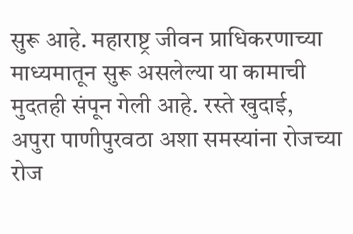सुरू आहे. महाराष्ट्र जीवन प्राधिकरणाच्या माध्यमातून सुरू असलेल्या या कामाची मुदतही संपून गेली आहे. रस्ते खुदाई, अपुरा पाणीपुरवठा अशा समस्यांना रोजच्या रोज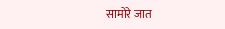सामोरे जात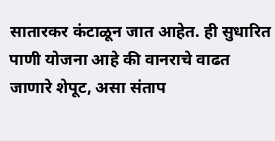सातारकर कंटाळून जात आहेत. ही सुधारित पाणी योजना आहे की वानराचे वाढत जाणारे शेपूट, असा संताप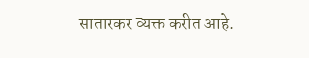सातारकर व्यक्त करीत आहे.